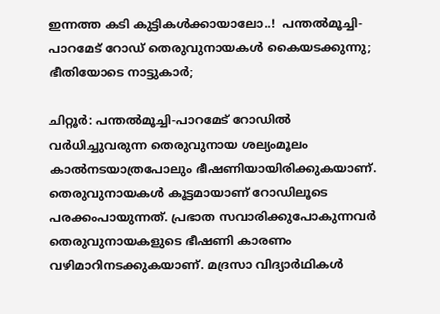ഇന്നത്ത കടി കുട്ടികൾക്കായാലോ..!  പന്തൽമൂച്ചി-പാറമേട് റോഡ് തെരുവുനായകൾ കൈയടക്കുന്നു; ഭീതിയോടെ നാട്ടുകാർ;

ചിറ്റൂർ: പന്തൽമൂച്ചി-പാറമേട് റോഡിൽ വർധിച്ചുവരുന്ന തെരുവുനായ ശല്യംമൂലം കാൽനടയാത്രപോലും ഭീഷണിയായിരിക്കുകയാണ്. തെരുവുനായകൾ കൂട്ടമായാണ് റോഡിലൂടെ പരക്കംപായുന്നത്. പ്രഭാത സവാരിക്കുപോകുന്നവർ തെരുവുനായകളുടെ ഭീഷണി കാരണം വഴിമാറിനടക്കുകയാണ്. മദ്രസാ വിദ്യാർഥികൾ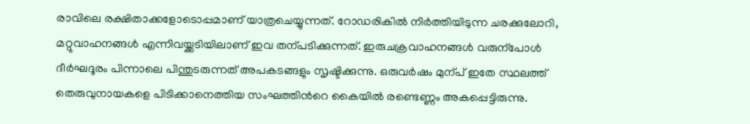രാവിലെ രക്ഷിതാക്കളോടൊപ്പമാണ് യാത്രചെയ്യുന്നത്. റോഡരികിൽ നിർത്തിയിടുന്ന ചരക്കുലോറി, മറ്റുവാഹനങ്ങൾ എന്നിവയ്ക്കടിയിലാണ് ഇവ തന്പടിക്കുന്നത്. ഇരുചക്രവാഹനങ്ങൾ വരുന്പോൾ ദീർഘദൂരം പിന്നാലെ പിന്തുടരുന്നത് അപകടങ്ങളും സൃഷ്ടിക്കുന്നു. ഒരുവർഷം മുന്പ് ഇതേ സ്ഥലത്ത് തെരുവുനായകളെ പിടിക്കാനെത്തിയ സംഘത്തിന്‍റെ കൈയിൽ രണ്ടെണ്ണം അകപ്പെട്ടിരുന്നു.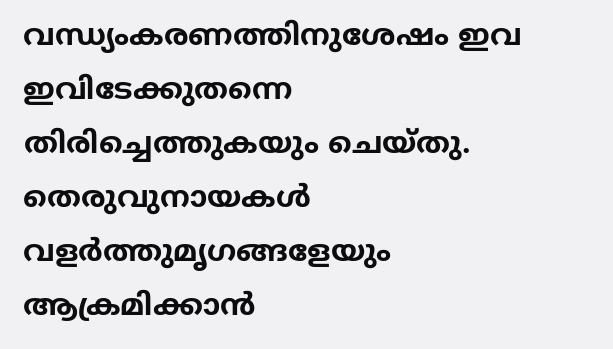വന്ധ്യംകരണത്തിനുശേഷം ഇവ ഇവിടേക്കുതന്നെ തിരിച്ചെത്തുകയും ചെയ്തു. തെരുവുനായകൾ വളർത്തുമൃഗങ്ങളേയും ആക്രമിക്കാൻ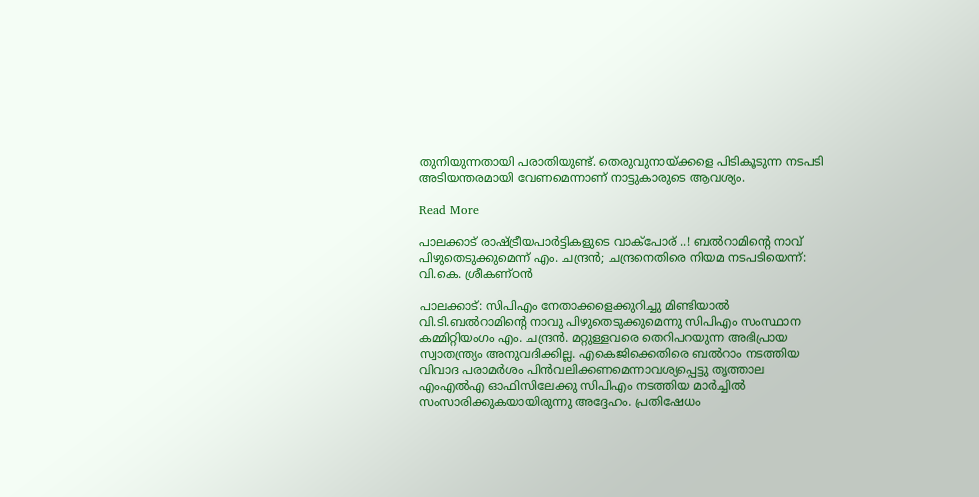തുനിയുന്നതായി പരാതിയുണ്ട്. തെരുവുനായ്ക്കളെ പിടികൂടുന്ന നടപടി അടിയന്തരമായി വേണമെന്നാണ് നാട്ടുകാരുടെ ആവശ്യം.

Read More

പാലക്കാട് രാഷ്‌ട്രീയപാർട്ടികളുടെ വാക്പോര് ..! ബൽറാമിന്‍റെ നാവ് പിഴുതെടുക്കുമെന്ന് എം. ചന്ദ്രൻ; ചന്ദ്രനെതിരെ നിയമ നടപടിയെന്ന്: വി.കെ. ശ്രീകണ്ഠൻ

പാലക്കാട്: സിപിഎം നേതാക്കളെക്കുറിച്ചു മിണ്ടിയാൽ വി.ടി.ബൽറാമിന്‍റെ നാവു പിഴുതെടുക്കുമെന്നു സിപിഎം സംസ്ഥാന കമ്മിറ്റിയംഗം എം. ചന്ദ്രൻ. മറ്റുള്ളവരെ തെറിപറയുന്ന അഭിപ്രായ സ്വാതന്ത്ര്യം അനുവദിക്കില്ല. എകെജിക്കെതിരെ ബൽറാം നടത്തിയ വിവാദ പരാമർശം പിൻവലിക്കണമെന്നാവശ്യപ്പെട്ടു തൃത്താല എംഎൽഎ ഓഫിസിലേക്കു സിപിഎം നടത്തിയ മാർച്ചിൽ സംസാരിക്കുകയായിരുന്നു അദ്ദേഹം. പ്രതിഷേധം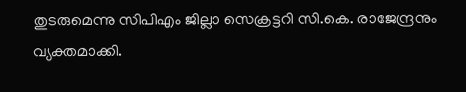തുടരുമെന്നു സിപിഎം ജില്ലാ സെക്രട്ടറി സി.കെ. രാജേന്ദ്രനും വ്യക്തമാക്കി.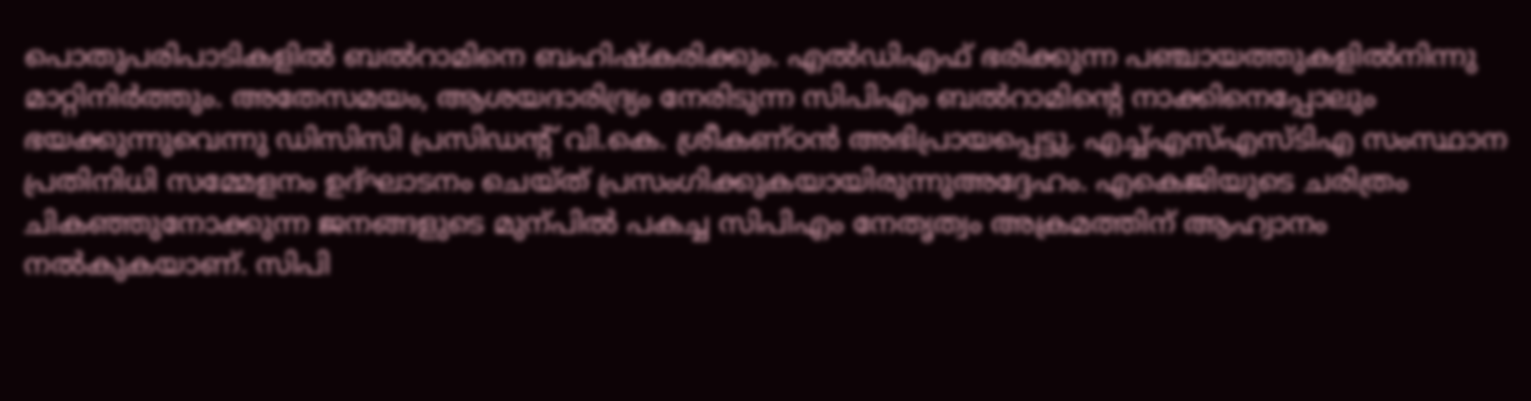പൊതുപരിപാടികളിൽ ബൽറാമിനെ ബഹിഷ്കരിക്കും. എൽഡിഎഫ് ഭരിക്കുന്ന പഞ്ചായത്തുകളിൽനിന്നു മാറ്റിനിർത്തും. അതേസമയം, ആശയദാരിദ്ര്യം നേരിടുന്ന സിപിഎം ബൽറാമിന്‍റെ നാക്കിനെപ്പോലും ഭയക്കുന്നുവെന്നു ഡിസിസി പ്രസിഡന്‍റ് വി.കെ. ശ്രീകണ്ഠൻ അഭിപ്രായപ്പെട്ടു. എച്ച്എസ്എസ്ടിഎ സംസ്ഥാന പ്രതിനിധി സമ്മേളനം ഉദ്ഘാടനം ചെയ്ത് പ്രസംഗിക്കുകയായിരുന്നുഅദ്ദേഹം. എകെജിയുടെ ചരിത്രം ചികഞ്ഞുനോക്കുന്ന ജനങ്ങളുടെ മുന്പിൽ പകച്ച സിപിഎം നേതൃത്വം അക്രമത്തിന് ആഹ്വാനം നൽകുകയാണ്. സിപി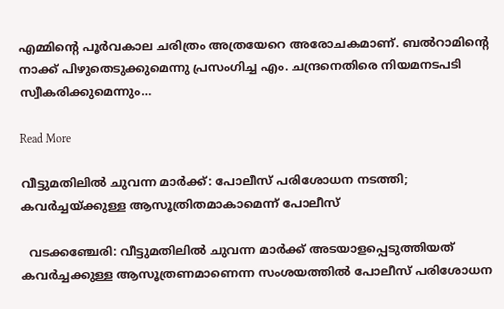എമ്മിന്‍റെ പൂർവകാല ചരിത്രം അത്രയേറെ അരോചകമാണ്. ബൽറാമിന്‍റെ നാക്ക് പിഴുതെടുക്കുമെന്നു പ്രസംഗിച്ച എം. ചന്ദ്രനെതിരെ നിയമനടപടി സ്വീകരിക്കുമെന്നും…

Read More

വീട്ടുമതിലിൽ ചുവന്ന മാർക്ക്: പോലീസ് പരിശോധന നടത്തി; കവർച്ചയ്ക്കുള്ള ആസൂത്രിതമാകാമെന്ന് പോലീസ്

  വടക്കഞ്ചേരി: വീട്ടുമതിലിൽ ചുവന്ന മാർക്ക് അടയാളപ്പെടുത്തിയത് കവർച്ചക്കുള്ള ആസൂത്രണമാണെന്ന സംശയത്തിൽ പോലീസ് പരിശോധന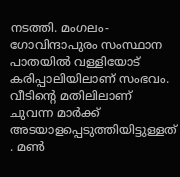നടത്തി. മംഗലം-ഗോവിന്ദാപുരം സംസ്ഥാന പാതയിൽ വള്ളിയോട് കരിപ്പാലിയിലാണ് സംഭവം. വീടിന്‍റെ മതിലിലാണ് ചുവന്ന മാർക്ക് അടയാളപ്പെടുത്തിയിട്ടുള്ളത് . മണ്‍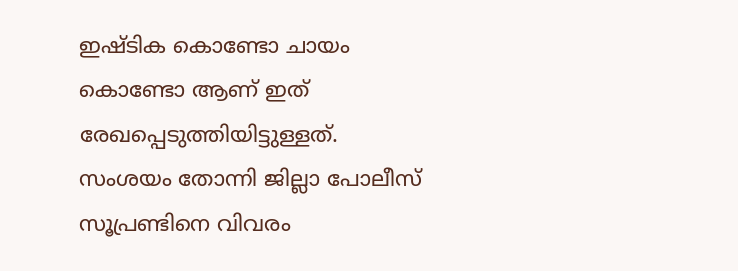ഇഷ്ടിക കൊണ്ടോ ചായം കൊണ്ടോ ആണ് ഇത് രേഖപ്പെടുത്തിയിട്ടുള്ളത്. സംശയം തോന്നി ജില്ലാ പോലീസ് സൂപ്രണ്ടിനെ വിവരം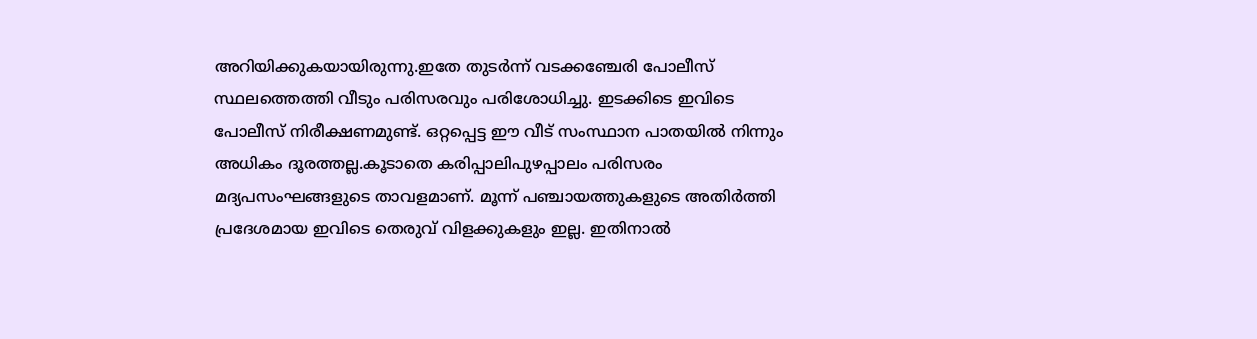അറിയിക്കുകയായിരുന്നു.ഇതേ തുടർന്ന് വടക്കഞ്ചേരി പോലീസ് സ്ഥലത്തെത്തി വീടും പരിസരവും പരിശോധിച്ചു. ഇടക്കിടെ ഇവിടെ പോലീസ് നിരീക്ഷണമുണ്ട്. ഒറ്റപ്പെട്ട ഈ വീട് സംസ്ഥാന പാതയിൽ നിന്നും അധികം ദൂരത്തല്ല.കൂടാതെ കരിപ്പാലിപുഴപ്പാലം പരിസരം മദ്യപസംഘങ്ങളുടെ താവളമാണ്. മൂന്ന് പഞ്ചായത്തുകളുടെ അതിർത്തി പ്രദേശമായ ഇവിടെ തെരുവ് വിളക്കുകളും ഇല്ല. ഇതിനാൽ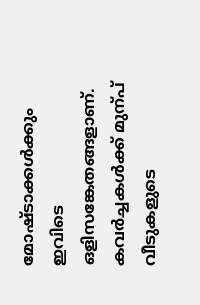മോഷ്ടാക്കൾക്കും ഇവിടെ ഒളിസങ്കേതങ്ങളാണ്. കവർച്ചകൾക്ക് മുന്പ് വീടുകളുടെ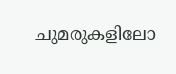ചുമരുകളിലോ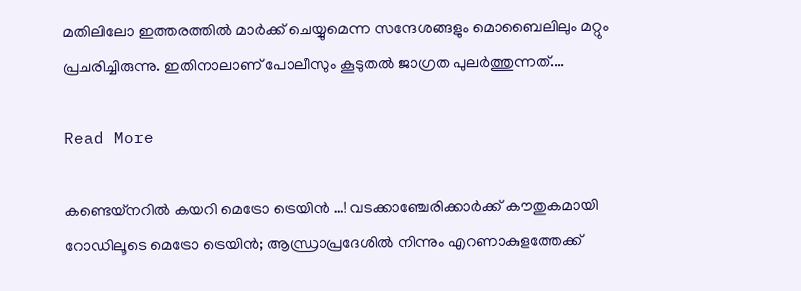മതിലിലോ ഇത്തരത്തിൽ മാർക്ക് ചെയ്യുമെന്ന സന്ദേശങ്ങളും മൊബൈലിലും മറ്റും പ്രചരിച്ചിരുന്നു. ഇതിനാലാണ് പോലീസും കൂടുതൽ ജാഗ്രത പുലർത്തുന്നത്.…

Read More

കണ്ടെയ്നറിൽ കയറി മെട്രോ ട്രെയിൻ …! വടക്കാഞ്ചേരിക്കാർക്ക് കൗതുകമായി റോഡിലൂടെ മെട്രോ ട്രെയിൻ; ആന്ധ്രാപ്രദേശിൽ നിന്നും എറണാകുളത്തേക്ക്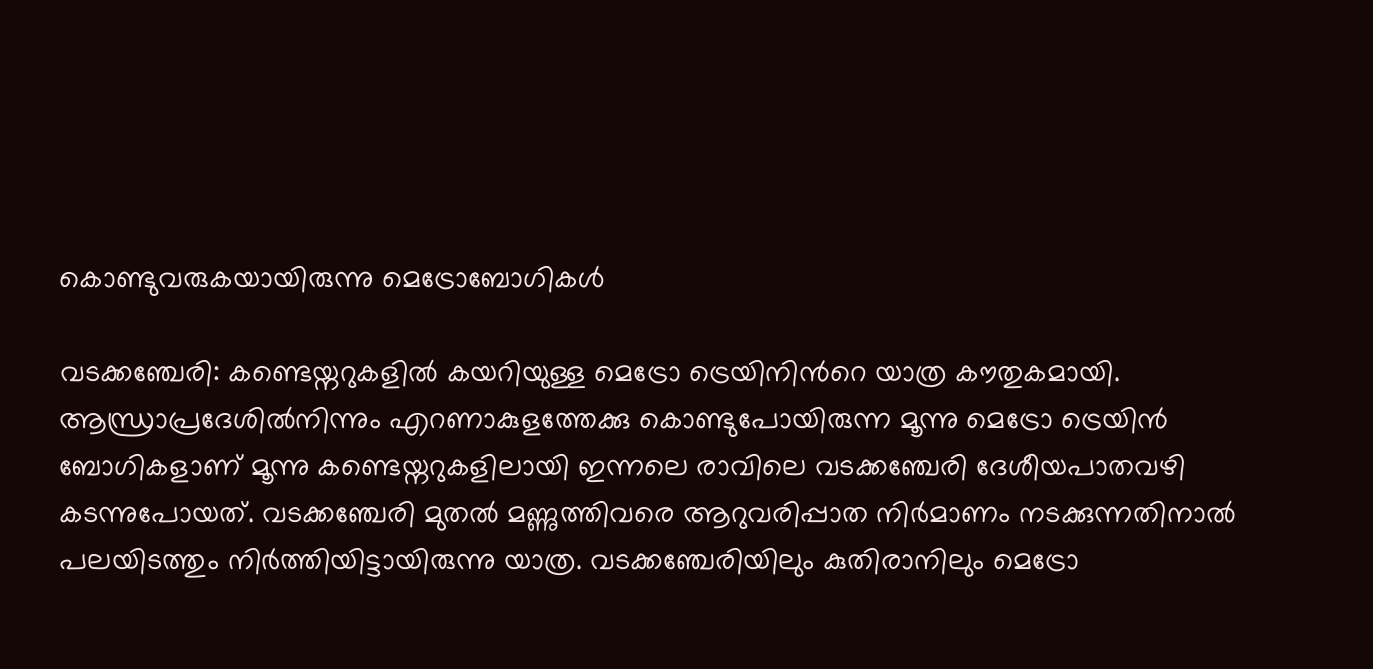കൊണ്ടുവരുകയായിരുന്നു മെട്രോബോഗികൾ

വടക്കഞ്ചേരി: കണ്ടെയ്നറുകളിൽ കയറിയുള്ള മെട്രോ ട്രെയിനിന്‍റെ യാത്ര കൗതുകമായി. ആന്ധ്രാപ്രദേശിൽനിന്നും എറണാകുളത്തേക്കു കൊണ്ടുപോയിരുന്ന മൂന്നു മെട്രോ ട്രെയിൻ ബോഗികളാണ് മൂന്നു കണ്ടെയ്നറുകളിലായി ഇന്നലെ രാവിലെ വടക്കഞ്ചേരി ദേശീയപാതവഴി കടന്നുപോയത്. വടക്കഞ്ചേരി മുതൽ മണ്ണുത്തിവരെ ആറുവരിപ്പാത നിർമാണം നടക്കുന്നതിനാൽ പലയിടത്തും നിർത്തിയിട്ടായിരുന്നു യാത്ര. വടക്കഞ്ചേരിയിലും കുതിരാനിലും മെട്രോ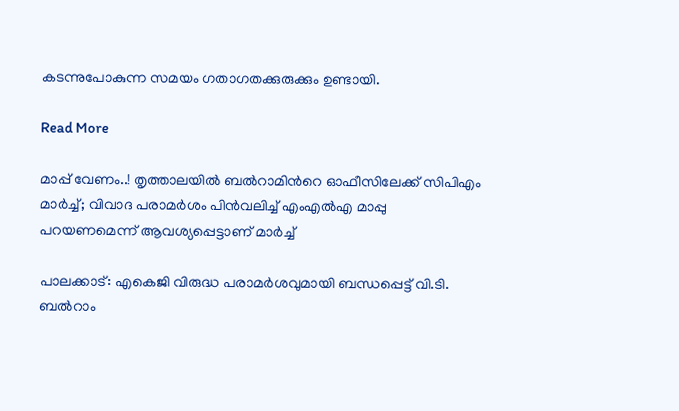കടന്നുപോകുന്ന സമയം ഗതാഗതക്കുരുക്കും ഉണ്ടായി.

Read More

മാപ്പ് വേണം..! തൃത്താലയിൽ ബൽറാമിന്‍റെ ഓഫീസിലേക്ക് സിപിഎം മാർച്ച്; വിവാദ പരാമർശം പിൻവലിച്ച് എംഎൽഎ മാപ്പു പറയണമെന്ന് ആവശ്യപ്പെട്ടാണ് മാർച്ച്

പാലക്കാട്: എകെജി വിരുദ്ധ പരാമർശവുമായി ബന്ധപ്പെട്ട് വി.ടി. ബൽറാം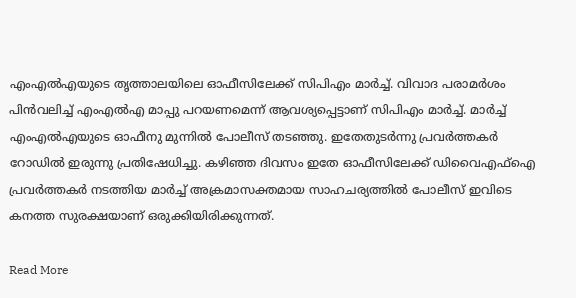എംഎൽഎയുടെ തൃത്താലയിലെ ഓഫീസിലേക്ക് സിപിഎം മാർച്ച്. വിവാദ പരാമർശം പിൻവലിച്ച് എംഎൽഎ മാപ്പു പറയണമെന്ന് ആവശ്യപ്പെട്ടാണ് സിപിഎം മാർച്ച്. മാർച്ച് എംഎൽഎയുടെ ഓഫീനു മുന്നിൽ പോലീസ് തടഞ്ഞു. ഇതേതുടർന്നു പ്രവർത്തകർ റോഡിൽ ഇരുന്നു പ്രതിഷേധിച്ചു. കഴിഞ്ഞ ദിവസം ഇതേ ഓഫീസിലേക്ക് ഡിവൈഎഫ്ഐ പ്രവർത്തകർ നടത്തിയ മാർച്ച് അക്രമാസക്തമായ സാഹചര്യത്തിൽ പോലീസ് ഇവിടെ കനത്ത സുരക്ഷയാണ് ഒരുക്കിയിരിക്കുന്നത്.

Read More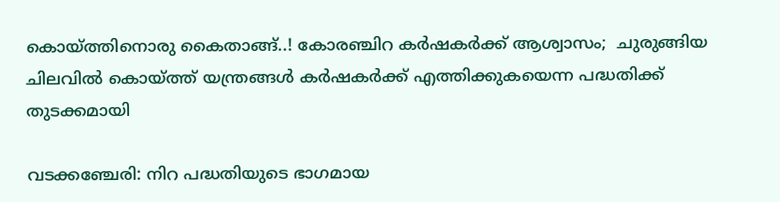കൊയ്ത്തിനൊരു കൈതാങ്ങ്..! കോരഞ്ചിറ കർഷകർക്ക് ആശ്വാസം;  ചുരുങ്ങിയ ചിലവിൽ കൊയ്ത്ത് യന്ത്രങ്ങൾ കർഷകർക്ക് എത്തിക്കുകയെന്ന പദ്ധതിക്ക്  തുടക്കമായി

വടക്കഞ്ചേരി: നിറ പദ്ധതിയുടെ ഭാഗമായ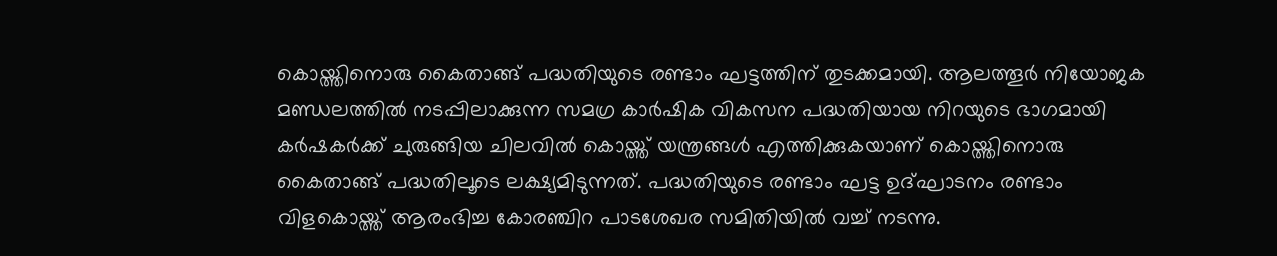കൊയ്ത്തിനൊരു കൈതാങ്ങ് പദ്ധതിയുടെ രണ്ടാം ഘട്ടത്തിന് തുടക്കമായി. ആലത്തൂർ നിയോജക മണ്ഡലത്തിൽ നടപ്പിലാക്കുന്ന സമഗ്ര കാർഷിക വികസന പദ്ധതിയായ നിറയുടെ ഭാഗമായി കർഷകർക്ക് ചുരുങ്ങിയ ചിലവിൽ കൊയ്ത്ത് യന്ത്രങ്ങൾ എത്തിക്കുകയാണ് കൊയ്ത്തിനൊരു കൈതാങ്ങ് പദ്ധതിലൂടെ ലക്ഷ്യമിടുന്നത്. പദ്ധതിയുടെ രണ്ടാം ഘട്ട ഉദ്ഘാടനം രണ്ടാം വിളകൊയ്ത്ത് ആരംഭിച്ച കോരഞ്ചിറ പാടശേഖര സമിതിയിൽ വച്ച് നടന്നു.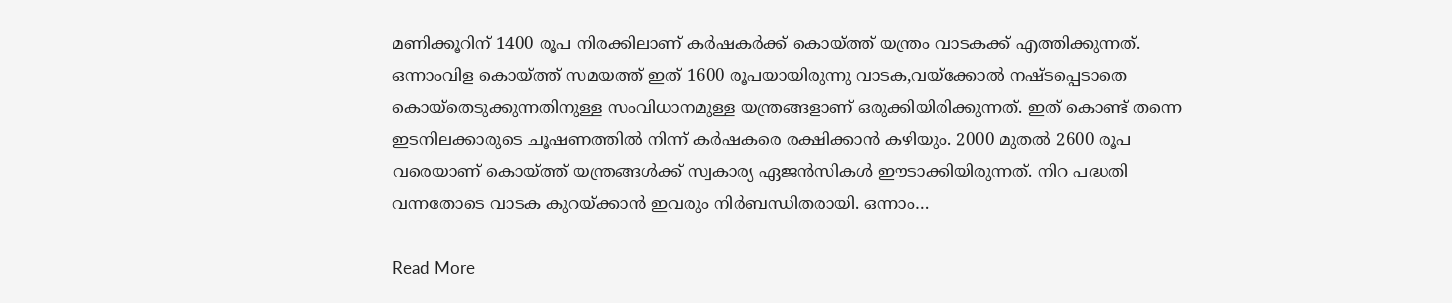മണിക്കൂറിന് 1400 രൂപ നിരക്കിലാണ് കർഷകർക്ക് കൊയ്ത്ത് യന്ത്രം വാടകക്ക് എത്തിക്കുന്നത്. ഒന്നാംവിള കൊയ്ത്ത് സമയത്ത് ഇത് 1600 രൂപയായിരുന്നു വാടക,വയ്ക്കോൽ നഷ്ടപ്പെടാതെ കൊയ്തെടുക്കുന്നതിനുള്ള സംവിധാനമുള്ള യന്ത്രങ്ങളാണ് ഒരുക്കിയിരിക്കുന്നത്. ഇത് കൊണ്ട് തന്നെ ഇടനിലക്കാരുടെ ചൂഷണത്തിൽ നിന്ന് കർഷകരെ രക്ഷിക്കാൻ കഴിയും. 2000 മുതൽ 2600 രൂപ വരെയാണ് കൊയ്ത്ത് യന്ത്രങ്ങൾക്ക് സ്വകാര്യ ഏജൻസികൾ ഈടാക്കിയിരുന്നത്. നിറ പദ്ധതി വന്നതോടെ വാടക കുറയ്ക്കാൻ ഇവരും നിർബന്ധിതരായി. ഒന്നാം…

Read More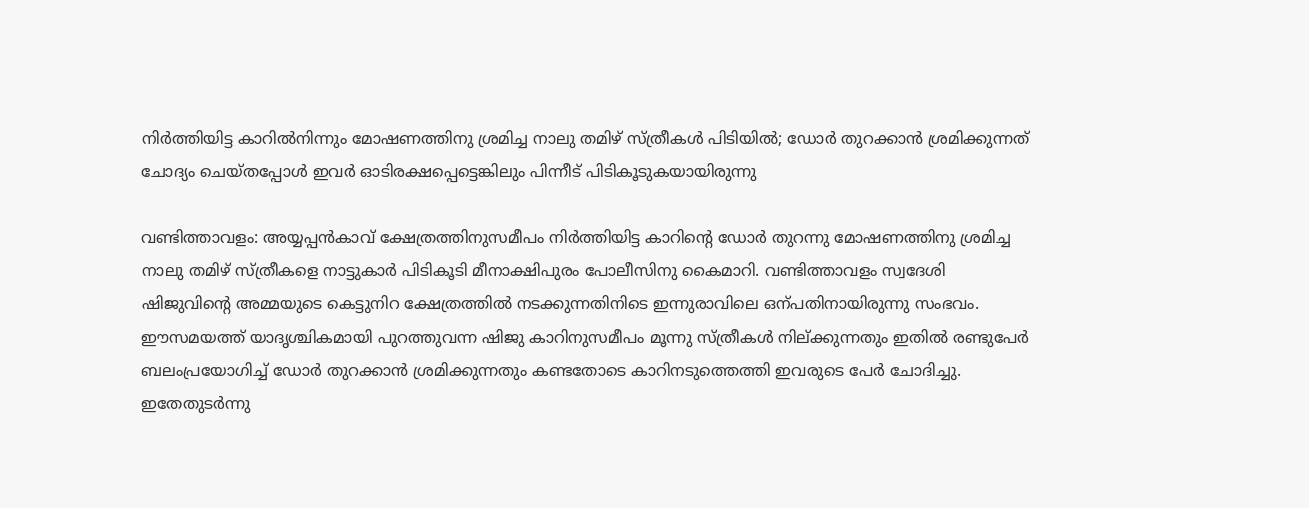നിർത്തിയിട്ട കാറിൽനിന്നും മോഷണത്തിനു ശ്രമിച്ച നാലു തമിഴ് സ്ത്രീകൾ പിടിയിൽ; ഡോർ തുറക്കാൻ ശ്രമിക്കുന്നത്  ചോദ്യം ചെയ്തപ്പോൾ ഇവർ ഓടിരക്ഷപ്പെട്ടെങ്കിലും പിന്നീട് പിടികൂടുകയായിരുന്നു

വണ്ടിത്താവളം: അയ്യപ്പൻകാവ് ക്ഷേത്രത്തിനുസമീപം നിർത്തിയിട്ട കാറിന്‍റെ ഡോർ തുറന്നു മോഷണത്തിനു ശ്രമിച്ച നാലു തമിഴ് സ്ത്രീകളെ നാട്ടുകാർ പിടികൂടി മീനാക്ഷിപുരം പോലീസിനു കൈമാറി. വണ്ടിത്താവളം സ്വദേശി ഷിജുവിന്‍റെ അമ്മയുടെ കെട്ടുനിറ ക്ഷേത്രത്തിൽ നടക്കുന്നതിനിടെ ഇന്നുരാവിലെ ഒന്പതിനായിരുന്നു സംഭവം. ഈസമയത്ത് യാദൃശ്ചികമായി പുറത്തുവന്ന ഷിജു കാറിനുസമീപം മൂന്നു സ്ത്രീകൾ നില്ക്കുന്നതും ഇതിൽ രണ്ടുപേർ ബലംപ്രയോഗിച്ച് ഡോർ തുറക്കാൻ ശ്രമിക്കുന്നതും കണ്ടതോടെ കാറിനടുത്തെത്തി ഇവരുടെ പേർ ചോദിച്ചു. ഇതേതുടർന്നു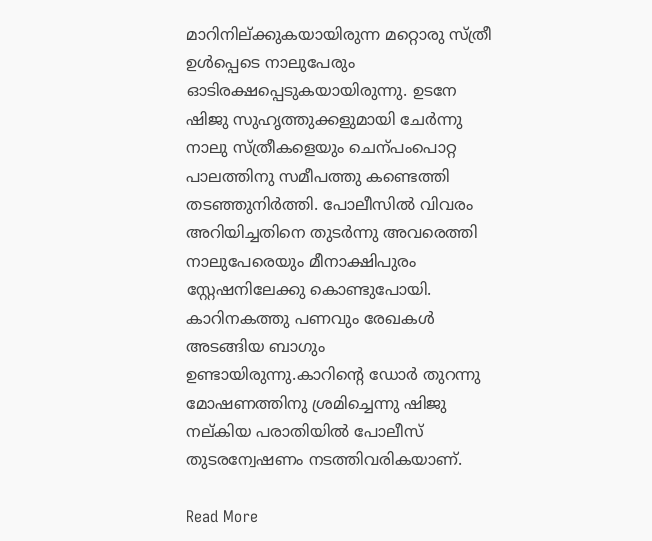മാറിനില്ക്കുകയായിരുന്ന മറ്റൊരു സ്ത്രീ ഉൾപ്പെടെ നാലുപേരും ഓടിരക്ഷപ്പെടുകയായിരുന്നു. ഉടനേ ഷിജു സുഹൃത്തുക്കളുമായി ചേർന്നു നാലു സ്ത്രീകളെയും ചെന്പംപൊറ്റ പാലത്തിനു സമീപത്തു കണ്ടെത്തി തടഞ്ഞുനിർത്തി. പോലീസിൽ വിവരം അറിയിച്ചതിനെ തുടർന്നു അവരെത്തി നാലുപേരെയും മീനാക്ഷിപുരം സ്റ്റേഷനിലേക്കു കൊണ്ടുപോയി. കാറിനകത്തു പണവും രേഖകൾ അടങ്ങിയ ബാഗും ഉണ്ടായിരുന്നു.കാറിന്‍റെ ഡോർ തുറന്നു മോഷണത്തിനു ശ്രമിച്ചെന്നു ഷിജു നല്കിയ പരാതിയിൽ പോലീസ് തുടരന്വേഷണം നടത്തിവരികയാണ്.

Read More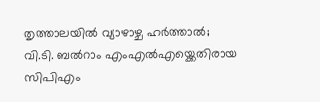തൃത്താലയിൽ വ്യാഴാഴ്ച ഹർത്താൽ; വി.ടി. ബൽറാം എംഎൽഎയ്ക്കെതിരായ സിപിഎം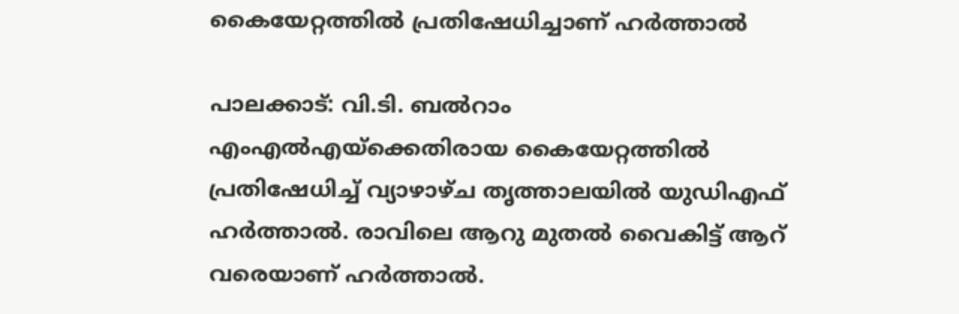കൈയേറ്റത്തിൽ പ്രതിഷേധിച്ചാണ് ഹർത്താൽ

പാലക്കാട്: വി.ടി. ബൽറാം എംഎൽഎയ്ക്കെതിരായ കൈയേറ്റത്തിൽ പ്രതിഷേധിച്ച് വ്യാഴാഴ്ച തൃത്താലയിൽ യുഡിഎഫ് ഹർത്താൽ. രാവിലെ ആറു മുതൽ വൈകിട്ട് ആറ് വരെയാണ് ഹർത്താൽ.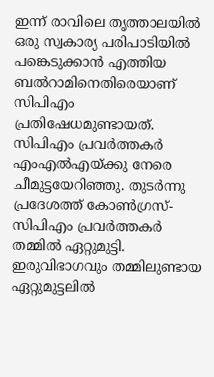ഇന്ന് രാവിലെ തൃത്താലയിൽ ഒരു സ്വകാര്യ പരിപാടിയിൽ പങ്കെടുക്കാൻ എത്തിയ ബൽറാമിനെതിരെയാണ് സിപിഎം പ്രതിഷേധമുണ്ടായത്. സിപിഎം പ്രവർത്തകർ എംഎൽഎയ്ക്കു നേരെ ചീമുട്ടയേറിഞ്ഞു. തുടർന്നു പ്രദേശത്ത് കോൺഗ്രസ്-സിപിഎം പ്രവർത്തകർ തമ്മിൽ ഏറ്റുമുട്ടി. ഇരുവിഭാഗവും തമ്മിലുണ്ടായ ഏറ്റുമുട്ടലിൽ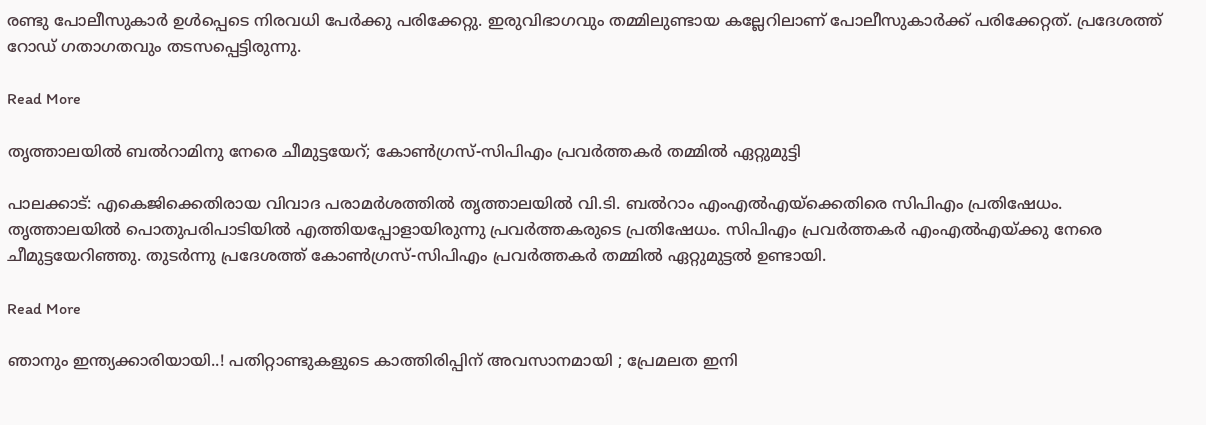രണ്ടു പോലീസുകാർ ഉൾപ്പെടെ നിരവധി പേർക്കു പരിക്കേറ്റു. ഇരുവിഭാഗവും തമ്മിലുണ്ടായ കല്ലേറിലാണ് പോലീസുകാർക്ക് പരിക്കേറ്റത്. പ്രദേശത്ത് റോഡ് ഗതാഗതവും തടസപ്പെട്ടിരുന്നു.

Read More

തൃത്താലയിൽ ബൽറാമിനു നേരെ ചീമുട്ടയേറ്; കോൺഗ്രസ്-സിപിഎം പ്രവർത്തകർ തമ്മിൽ ഏറ്റുമുട്ടി

പാലക്കാട്: എകെജിക്കെതിരായ വിവാദ പരാമർശത്തിൽ തൃത്താലയിൽ വി.ടി. ബൽറാം എംഎൽഎയ്ക്കെതിരെ സിപിഎം പ്രതിഷേധം. തൃത്താലയിൽ പൊതുപരിപാടിയിൽ എത്തിയപ്പോളായിരുന്നു പ്രവർത്തകരുടെ പ്രതിഷേധം. സിപിഎം പ്രവർത്തകർ എംഎൽഎയ്ക്കു നേരെ ചീമുട്ടയേറിഞ്ഞു. തുടർന്നു പ്രദേശത്ത് കോൺഗ്രസ്-സിപിഎം പ്രവർത്തകർ തമ്മിൽ ഏറ്റുമുട്ടൽ ഉണ്ടായി.

Read More

ഞാനും ഇന്ത്യക്കാരിയായി..! പതിറ്റാണ്ടുകളുടെ കാത്തിരിപ്പിന് അവസാനമായി ; പ്രേമലത ഇനി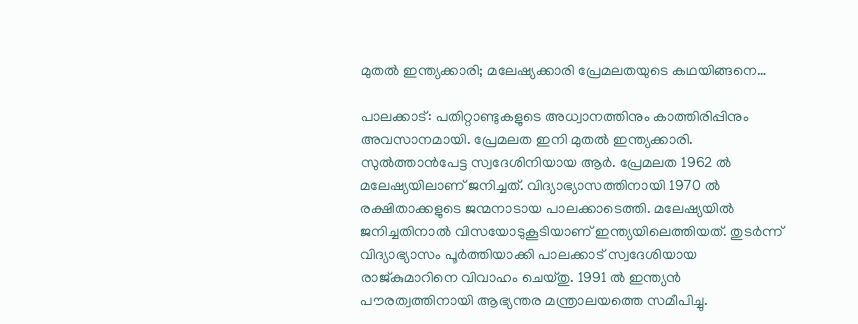മുതൽ ഇന്ത്യക്കാരി; മലേഷ്യക്കാരി പ്രേമലതയുടെ കഥയിങ്ങനെ…

പാലക്കാട്: പതിറ്റാണ്ടുകളുടെ അധ്വാനത്തിനും കാത്തിരിപ്പിനും അവസാനമായി. പ്രേമലത ഇനി മുതൽ ഇന്ത്യക്കാരി. സുൽത്താൻപേട്ട സ്വദേശിനിയായ ആർ. പ്രേമലത 1962 ൽ മലേഷ്യയിലാണ് ജനിച്ചത്. വിദ്യാഭ്യാസത്തിനായി 1970 ൽ രക്ഷിതാക്കളുടെ ജന്മനാടായ പാലക്കാടെത്തി. മലേഷ്യയിൽ ജനിച്ചതിനാൽ വിസയോടുകൂടിയാണ് ഇന്ത്യയിലെത്തിയത്. തുടർന്ന് വിദ്യാഭ്യാസം പൂർത്തിയാക്കി പാലക്കാട് സ്വദേശിയായ രാജ്കുമാറിനെ വിവാഹം ചെയ്തു. 1991 ൽ ഇന്ത്യൻ പൗരത്വത്തിനായി ആഭ്യന്തര മന്ത്രാലയത്തെ സമീപിച്ചു.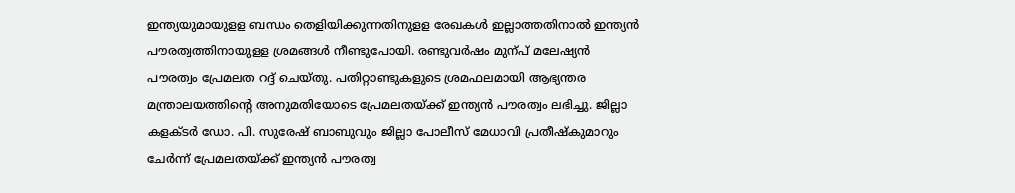ഇന്ത്യയുമായുളള ബന്ധം തെളിയിക്കുന്നതിനുളള രേഖകൾ ഇല്ലാത്തതിനാൽ ഇന്ത്യൻ പൗരത്വത്തിനായുളള ശ്രമങ്ങൾ നീണ്ടുപോയി. രണ്ടുവർഷം മുന്പ് മലേഷ്യൻ പൗരത്വം പ്രേമലത റദ്ദ് ചെയ്തു. പതിറ്റാണ്ടുകളുടെ ശ്രമഫലമായി ആഭ്യന്തര മന്ത്രാലയത്തിന്‍റെ അനുമതിയോടെ പ്രേമലതയ്ക്ക് ഇന്ത്യൻ പൗരത്വം ലഭിച്ചു. ജില്ലാ കളക്ടർ ഡോ. പി. സുരേഷ് ബാബുവും ജില്ലാ പോലീസ് മേധാവി പ്രതീഷ്കുമാറും ചേർന്ന് പ്രേമലതയ്ക്ക് ഇന്ത്യൻ പൗരത്വ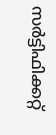സർട്ടിഫിക്കറ്റ്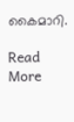കൈമാറി.

Read More